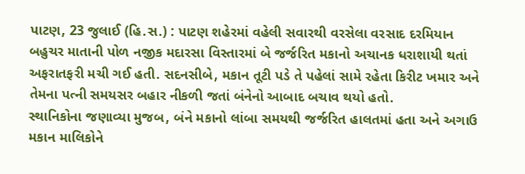પાટણ, 23 જુલાઈ (હિ.સ.) : પાટણ શહેરમાં વહેલી સવારથી વરસેલા વરસાદ દરમિયાન બહુચર માતાની પોળ નજીક મદારસા વિસ્તારમાં બે જર્જરિત મકાનો અચાનક ધરાશાયી થતાં અફરાતફરી મચી ગઈ હતી. સદનસીબે, મકાન તૂટી પડે તે પહેલાં સામે રહેતા કિરીટ ખમાર અને તેમના પત્ની સમયસર બહાર નીકળી જતાં બંનેનો આબાદ બચાવ થયો હતો.
સ્થાનિકોના જણાવ્યા મુજબ, બંને મકાનો લાંબા સમયથી જર્જરિત હાલતમાં હતા અને અગાઉ મકાન માલિકોને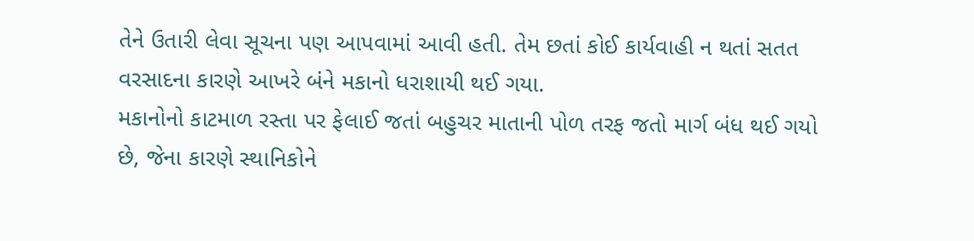તેને ઉતારી લેવા સૂચના પણ આપવામાં આવી હતી. તેમ છતાં કોઈ કાર્યવાહી ન થતાં સતત વરસાદના કારણે આખરે બંને મકાનો ધરાશાયી થઈ ગયા.
મકાનોનો કાટમાળ રસ્તા પર ફેલાઈ જતાં બહુચર માતાની પોળ તરફ જતો માર્ગ બંધ થઈ ગયો છે, જેના કારણે સ્થાનિકોને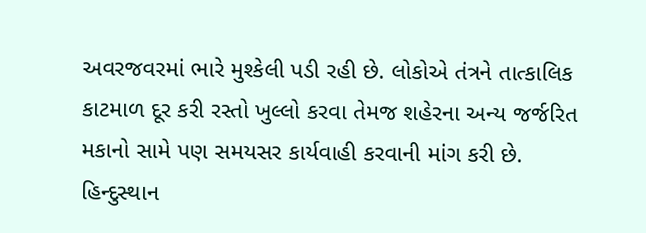અવરજવરમાં ભારે મુશ્કેલી પડી રહી છે. લોકોએ તંત્રને તાત્કાલિક કાટમાળ દૂર કરી રસ્તો ખુલ્લો કરવા તેમજ શહેરના અન્ય જર્જરિત મકાનો સામે પણ સમયસર કાર્યવાહી કરવાની માંગ કરી છે.
હિન્દુસ્થાન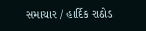સમાચાર / હાર્દિક રાઠોડ